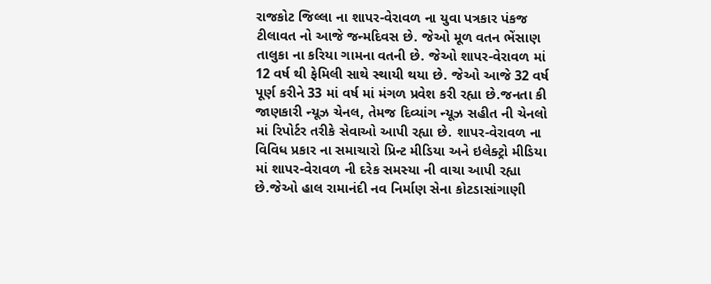રાજકોટ જિલ્લા ના શાપર-વેરાવળ ના યુવા પત્રકાર પંકજ ટીલાવત નો આજે જન્મદિવસ છે. જેઓ મૂળ વતન ભેંસાણ તાલુકા ના કરિયા ગામના વતની છે. જેઓ શાપર-વેરાવળ માં 12 વર્ષ થી ફેમિલી સાથે સ્થાયી થયા છે. જેઓ આજે 32 વર્ષ પૂર્ણ કરીને 33 માં વર્ષ માં મંગળ પ્રવેશ કરી રહ્યા છે.જનતા કી જાણકારી ન્યૂઝ ચેનલ, તેમજ દિવ્યાંગ ન્યૂઝ સહીત ની ચેનલો માં રિપોર્ટર તરીકે સેવાઓ આપી રહ્યા છે. શાપર-વેરાવળ ના વિવિધ પ્રકાર ના સમાચારો પ્રિન્ટ મીડિયા અને ઇલેક્ટ્રો મીડિયા માં શાપર-વેરાવળ ની દરેક સમસ્યા ની વાચા આપી રહ્યા છે.જેઓ હાલ રામાનંદી નવ નિર્માણ સેના કોટડાસાંગાણી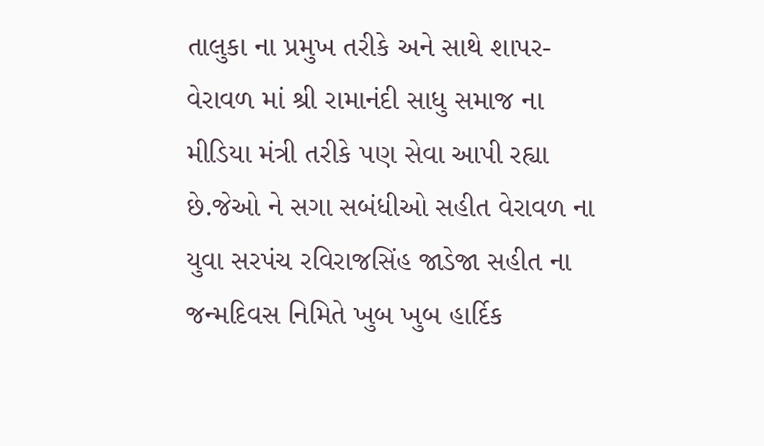તાલુકા ના પ્રમુખ તરીકે અને સાથે શાપર-વેરાવળ માં શ્રી રામાનંદી સાધુ સમાજ ના મીડિયા મંત્રી તરીકે પણ સેવા આપી રહ્યા છે.જેઓ ને સગા સબંધીઓ સહીત વેરાવળ ના યુવા સરપંચ રવિરાજસિંહ જાડેજા સહીત ના જન્મદિવસ નિમિતે ખુબ ખુબ હાર્દિક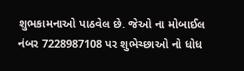શુભકામનાઓ પાઠવેલ છે. જેઓ ના મોબાઈલ નંબર 7228987108 પર શુભેચ્છાઓ નો ધોધ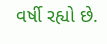વર્ષી રહ્યો છે.